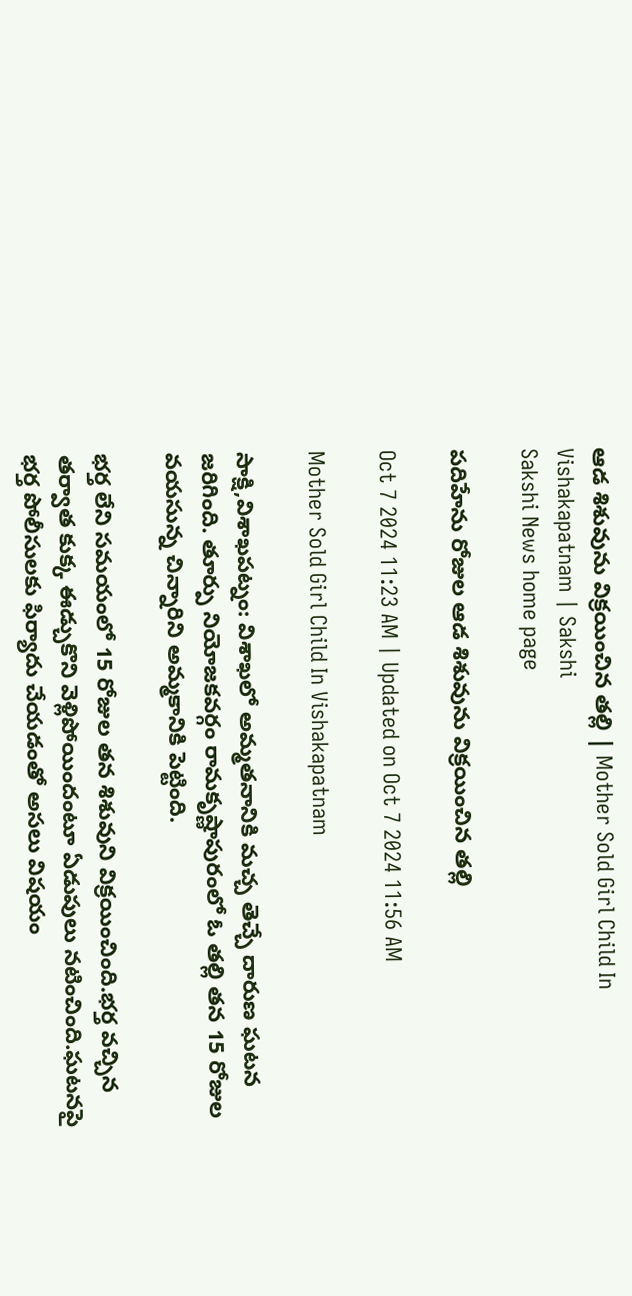ఆడ శిశువును విక్రయించిన తల్లి | Mother Sold Girl Child In Vishakapatnam | Sakshi
Sakshi News home page

పదిహేను రోజుల ఆడ శిశువును విక్రయించిన తల్లి

Oct 7 2024 11:23 AM | Updated on Oct 7 2024 11:56 AM

Mother Sold Girl Child In Vishakapatnam

సాక్షి,విశాఖపట్నం: విశాఖలో అమ్మతనానికి మచ్చ తెచ్చే దారుణ ఘటన జరిగింది. తూర్పు నియోజకవర్గం రామకృష్ణాపురంలో ఓ తల్లి తన 15 రోజుల వయసున్న చిన్నారిని అమ్మకానికి పెట్టింది.

భర్త లేని సమయంలో 15 రోజుల తన శిశువుని విక్రయించింది.భర్త వచ్చిన తర్వాత కుక్క ఈడ్చుకొని వెళ్లిపోయిందంటూ ఏడుపులు నటించింది.ఘటనపై భర్త పోలీసులకు ఫిర్యాదు చేయడంతో అసలు విషయం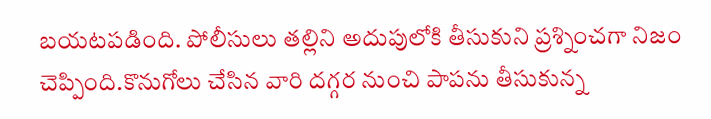బయటపడింది. పోలీసులు తల్లిని అదుపులోకి తీసుకుని ప్రశ్నించగా నిజం చెప్పింది.కొనుగోలు చేసిన వారి దగ్గర నుంచి పాపను తీసుకున్న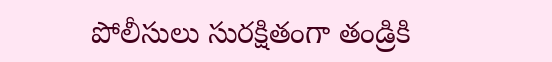పోలీసులు సురక్షితంగా తండ్రికి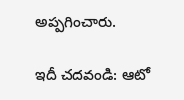అప్పగించారు.

ఇదీ చదవండి: ఆటో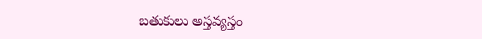బతుకులు అస్తవ్యస్తం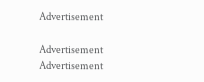Advertisement

Advertisement
Advertisement